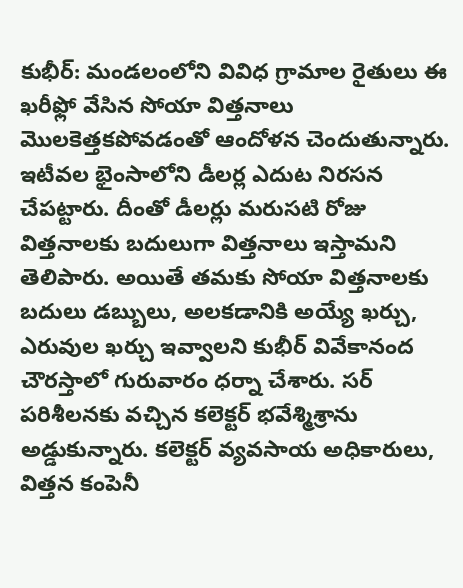కుభీర్: మండలంలోని వివిధ గ్రామాల రైతులు ఈ ఖరీఫ్లో వేసిన సోయా విత్తనాలు మొలకెత్తకపోవడంతో ఆందోళన చెందుతున్నారు. ఇటీవల భైంసాలోని డీలర్ల ఎదుట నిరసన చేపట్టారు. దీంతో డీలర్లు మరుసటి రోజు విత్తనాలకు బదులుగా విత్తనాలు ఇస్తామని తెలిపారు. అయితే తమకు సోయా విత్తనాలకు బదులు డబ్బులు, అలకడానికి అయ్యే ఖర్చు, ఎరువుల ఖర్చు ఇవ్వాలని కుభీర్ వివేకానంద చౌరస్తాలో గురువారం ధర్నా చేశారు. సర్ పరిశీలనకు వచ్చిన కలెక్టర్ భవేశ్మిశ్రాను అడ్డుకున్నారు. కలెక్టర్ వ్యవసాయ అధికారులు, విత్తన కంపెనీ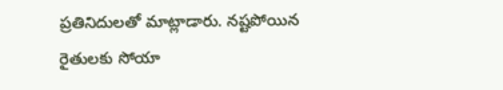ప్రతినిదులతో మాట్లాడారు. నష్టపోయిన రైతులకు సోయా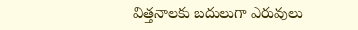విత్తనాలకు బదులుగా ఎరువులు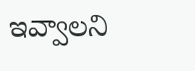ఇవ్వాలని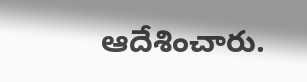ఆదేశించారు.